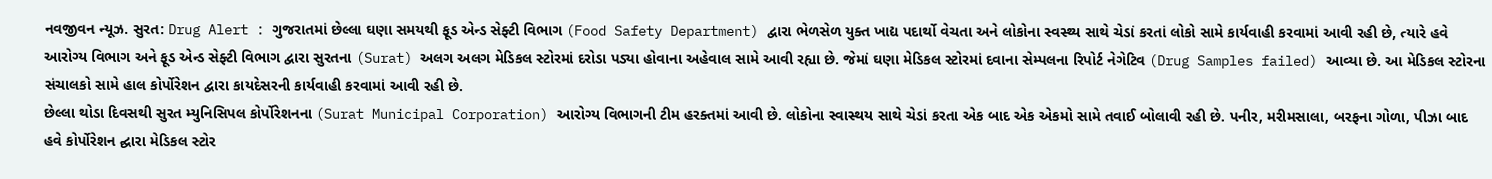નવજીવન ન્યૂઝ. સુરત: Drug Alert : ગુજરાતમાં છેલ્લા ઘણા સમયથી ફૂડ એન્ડ સેફ્ટી વિભાગ (Food Safety Department) દ્વારા ભેળસેળ યુક્ત ખાદ્ય પદાર્થો વેચતા અને લોકોના સ્વસ્થ્ય સાથે ચેડાં કરતાં લોકો સામે કાર્યવાહી કરવામાં આવી રહી છે, ત્યારે હવે આરોગ્ય વિભાગ અને ફૂડ એન્ડ સેફ્ટી વિભાગ દ્વારા સુરતના (Surat) અલગ અલગ મેડિકલ સ્ટોરમાં દરોડા પડ્યા હોવાના અહેવાલ સામે આવી રહ્યા છે. જેમાં ઘણા મેડિકલ સ્ટોરમાં દવાના સેમ્પલના રિપોર્ટ નેગેટિવ (Drug Samples failed) આવ્યા છે. આ મેડિકલ સ્ટોરના સંચાલકો સામે હાલ કોર્પોરેશન દ્વારા કાયદેસરની કાર્યવાહી કરવામાં આવી રહી છે.
છેલ્લા થોડા દિવસથી સુરત મ્યુનિસિપલ કોર્પોરેશનના (Surat Municipal Corporation) આરોગ્ય વિભાગની ટીમ હરક્તમાં આવી છે. લોકોના સ્વાસ્થય સાથે ચેડાં કરતા એક બાદ એક એકમો સામે તવાઈ બોલાવી રહી છે. પનીર, મરીમસાલા, બરફના ગોળા, પીઝા બાદ હવે કોર્પોરેશન દ્ઘારા મેડિકલ સ્ટોર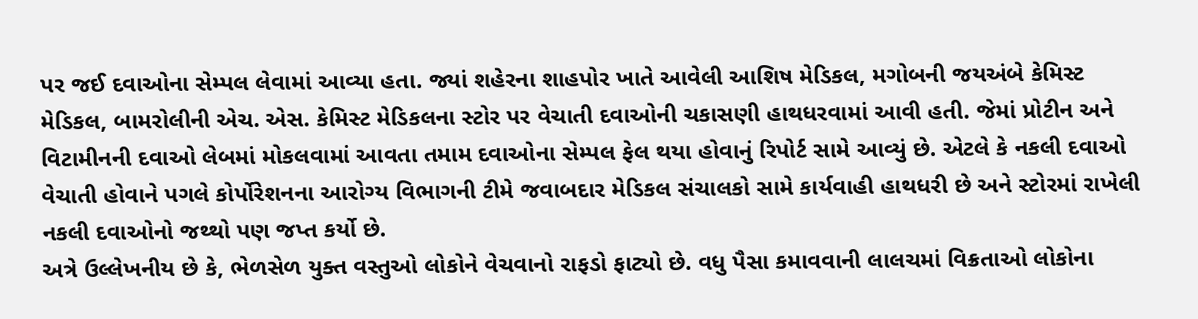પર જઈ દવાઓના સેમ્પલ લેવામાં આવ્યા હતા. જ્યાં શહેરના શાહપોર ખાતે આવેલી આશિષ મેડિકલ, મગોબની જયઅંબે કેમિસ્ટ મેડિકલ, બામરોલીની એચ. એસ. કેમિસ્ટ મેડિકલના સ્ટોર પર વેચાતી દવાઓની ચકાસણી હાથધરવામાં આવી હતી. જેમાં પ્રોટીન અને વિટામીનની દવાઓ લેબમાં મોકલવામાં આવતા તમામ દવાઓના સેમ્પલ ફેલ થયા હોવાનું રિપોર્ટ સામે આવ્યું છે. એટલે કે નકલી દવાઓ વેચાતી હોવાને પગલે કોર્પોરેશનના આરોગ્ય વિભાગની ટીમે જવાબદાર મેડિકલ સંચાલકો સામે કાર્યવાહી હાથધરી છે અને સ્ટોરમાં રાખેલી નકલી દવાઓનો જથ્થો પણ જપ્ત કર્યો છે.
અત્રે ઉલ્લેખનીય છે કે, ભેળસેળ યુક્ત વસ્તુઓ લોકોને વેચવાનો રાફડો ફાટ્યો છે. વધુ પૈસા કમાવવાની લાલચમાં વિક્રતાઓ લોકોના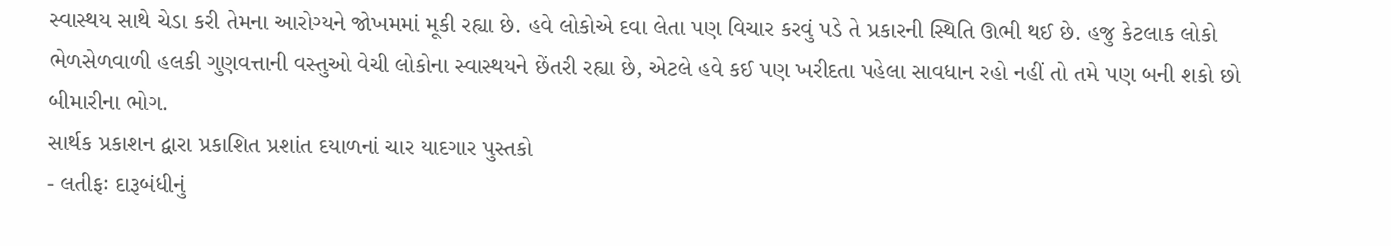સ્વાસ્થય સાથે ચેડા કરી તેમના આરોગ્યને જોખમમાં મૂકી રહ્યા છે. હવે લોકોએ દવા લેતા પણ વિચાર કરવું પડે તે પ્રકારની સ્થિતિ ઊભી થઈ છે. હજુ કેટલાક લોકો ભેળસેળવાળી હલકી ગુણવત્તાની વસ્તુઓ વેચી લોકોના સ્વાસ્થયને છેંતરી રહ્યા છે, એટલે હવે કઈ પણ ખરીદતા પહેલા સાવધાન રહો નહીં તો તમે પણ બની શકો છો બીમારીના ભોગ.
સાર્થક પ્રકાશન દ્વારા પ્રકાશિત પ્રશાંત દયાળનાં ચાર યાદગાર પુસ્તકો
- લતીફઃ દારૂબંધીનું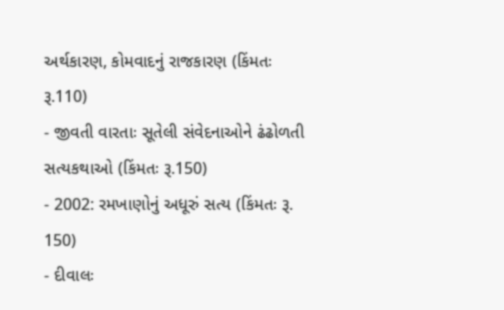અર્થકારણ, કોમવાદનું રાજકારણ (કિંમતઃ રૂ.110)
- જીવતી વારતાઃ સૂતેલી સંવેદનાઓને ઢંઢોળતી સત્યકથાઓ (કિંમતઃ રૂ.150)
- 2002: રમખાણોનું અધૂરું સત્ય (કિંમતઃ રૂ. 150)
- દીવાલઃ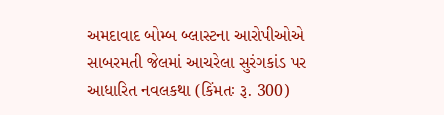અમદાવાદ બોમ્બ બ્લાસ્ટના આરોપીઓએ સાબરમતી જેલમાં આચરેલા સુરંગકાંડ પર આધારિત નવલકથા (કિંમતઃ રૂ. 300)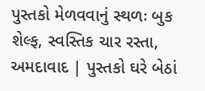પુસ્તકો મેળવવાનું સ્થળઃ બુક શેલ્ફ, સ્વસ્તિક ચાર રસ્તા, અમદાવાદ | પુસ્તકો ઘરે બેઠાં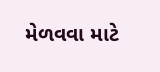મેળવવા માટે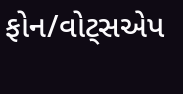ફોન/વોટ્સએપ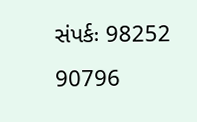સંપર્કઃ 98252 90796